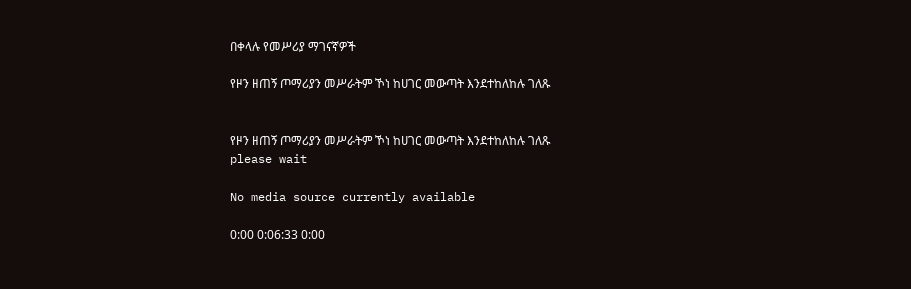በቀላሉ የመሥሪያ ማገናኛዎች

የዞን ዘጠኝ ጦማሪያን መሥራትም ኾነ ከሀገር መውጣት እንደተከለከሉ ገለጹ


የዞን ዘጠኝ ጦማሪያን መሥራትም ኾነ ከሀገር መውጣት እንደተከለከሉ ገለጹ
please wait

No media source currently available

0:00 0:06:33 0:00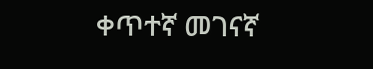ቀጥተኛ መገናኛ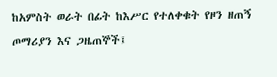ከአምስት ወራት በፊት ከእሥር የተለቀቁት የዞን ዘጠኝ ጦማሪያን እና ጋዜጠኞች፤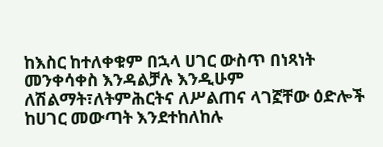ከእስር ከተለቀቁም በኋላ ሀገር ውስጥ በነጻነት መንቀሳቀስ እንዳልቻሉ እንዲሁም ለሽልማት፣ለትምሕርትና ለሥልጠና ላገኟቸው ዕድሎች ከሀገር መውጣት እንደተከለከሉ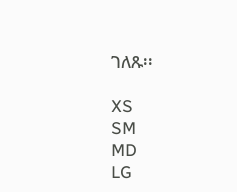ገለጹ፡፡

XS
SM
MD
LG